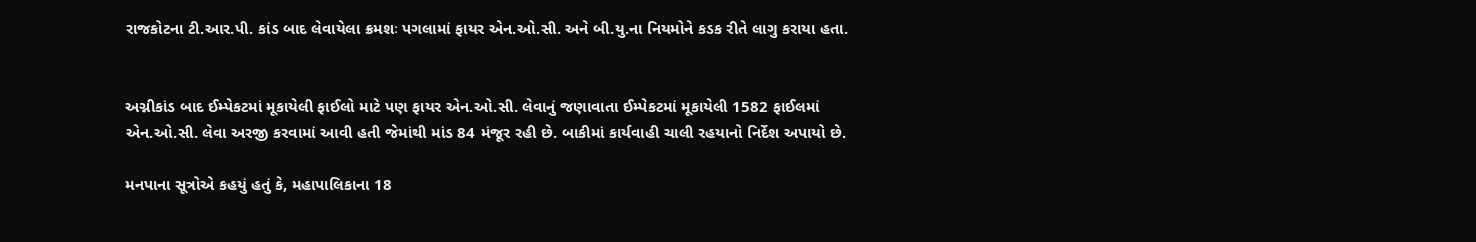રાજકોટના ટી.આર.પી. કાંડ બાદ લેવાયેલા ક્રમશઃ પગલામાં ફાયર એન.ઓ.સી. અને બી.યુ.ના નિયમોને કડક રીતે લાગુ કરાયા હતા.


અગ્નીકાંડ બાદ ઈમ્પેકટમાં મૂકાયેલી ફાઈલો માટે પણ ફાયર એન.ઓ.સી. લેવાનું જણાવાતા ઈમ્પેકટમાં મૂકાયેલી 1582 ફાઈલમાં એન.ઓ.સી. લેવા અરજી કરવામાં આવી હતી જેમાંથી માંડ 84 મંજૂર રહી છે. બાકીમાં કાર્યવાહી ચાલી રહયાનો નિર્દેશ અપાયો છે.

મનપાના સૂત્રોએ કહયું હતું કે, મહાપાલિકાના 18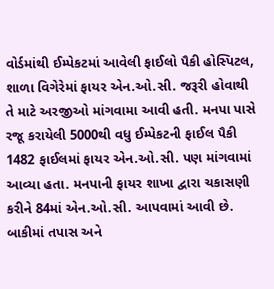વોર્ડમાંથી ઈમ્પેકટમાં આવેલી ફાઈલો પૈકી હોસ્પિટલ, શાળા વિગેરેમાં ફાયર એન.ઓ.સી. જરૂરી હોવાથી તે માટે અરજીઓ માંગવામા આવી હતી. મનપા પાસે રજૂ કરાયેલી 5000થી વધુ ઈમ્પેકટની ફાઈલ પૈકી 1482 ફાઈલમાં ફાયર એન.ઓ.સી. પણ માંગવામાં આવ્યા હતા. મનપાની ફાયર શાખા દ્વારા ચકાસણી કરીને 84માં એન.ઓ.સી. આપવામાં આવી છે. બાકીમાં તપાસ અને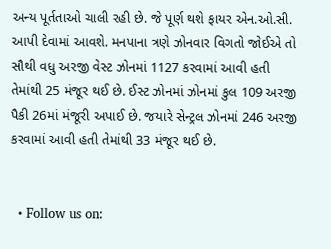અન્ય પૂર્તતાઓ ચાલી રહી છે. જે પૂર્ણ થશે ફાયર એન.ઓ.સી. આપી દેવામાં આવશે. મનપાના ત્રણે ઝોનવાર વિગતો જોઈએ તો સૌથી વધુ અરજી વેસ્ટ ઝોનમાં 1127 કરવામાં આવી હતી તેમાંથી 25 મંજૂર થઈ છે. ઈસ્ટ ઝોનમાં ઝોનમાં કુલ 109 અરજી પૈકી 26માં મંજૂરી અપાઈ છે. જયારે સેન્ટ્રલ ઝોનમાં 246 અરજી કરવામાં આવી હતી તેમાંથી 33 મંજૂર થઈ છે.


  • Follow us on: